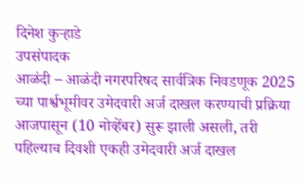दिनेश कुऱ्हाडे
उपसंपादक
आळंदी – आळंदी नगरपरिषद सार्वत्रिक निवडणूक 2025 च्या पार्श्वभूमीवर उमेदवारी अर्ज दाखल करण्याची प्रक्रिया आजपासून (10 नोव्हेंबर) सुरू झाली असली, तरी पहिल्याच दिवशी एकही उमेदवारी अर्ज दाखल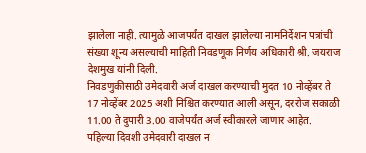झालेला नाही. त्यामुळे आजपर्यंत दाखल झालेल्या नामनिर्देशन पत्रांची संख्या शून्य असल्याची माहिती निवडणूक निर्णय अधिकारी श्री. जयराज देशमुख यांनी दिली.
निवडणुकीसाठी उमेदवारी अर्ज दाखल करण्याची मुदत 10 नोव्हेंबर ते 17 नोव्हेंबर 2025 अशी निश्चित करण्यात आली असून, दररोज सकाळी 11.00 ते दुपारी 3.00 वाजेपर्यंत अर्ज स्वीकारले जाणार आहेत.
पहिल्या दिवशी उमेदवारी दाखल न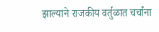झाल्याने राजकीय वर्तुळात चर्चांना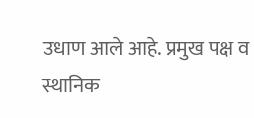उधाण आले आहे. प्रमुख पक्ष व स्थानिक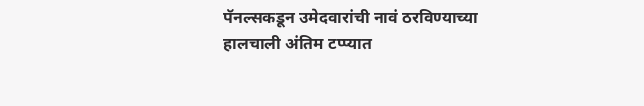पॅनल्सकडून उमेदवारांची नावं ठरविण्याच्या हालचाली अंतिम टप्प्यात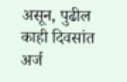असून, पुढील काही दिवसांत अर्ज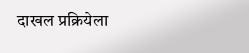दाखल प्रक्रियेला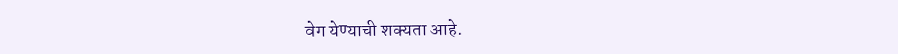वेग येण्याची शक्यता आहे.